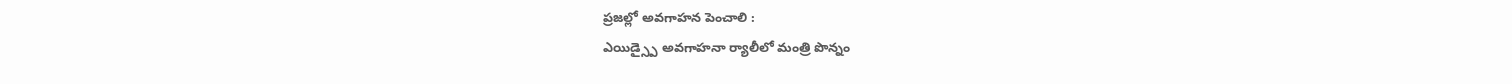ప్రజల్లో అవగాహన పెంచాలి :
ఎయిడ్స్పై అవగాహనా ర్యాలీలో మంత్రి పొన్నం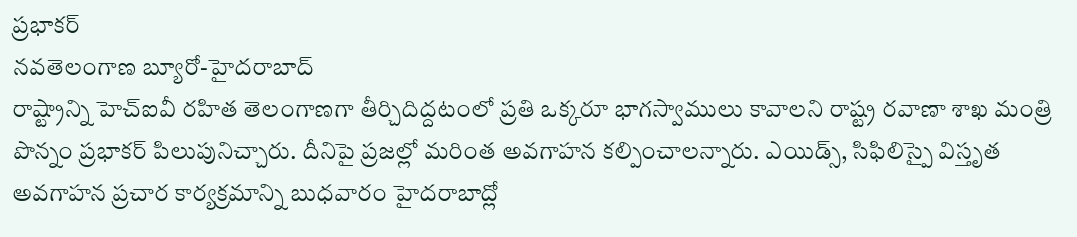ప్రభాకర్
నవతెలంగాణ బ్యూరో-హైదరాబాద్
రాష్ట్రాన్ని హెచ్ఐవీ రహిత తెలంగాణగా తీర్చిదిద్దటంలో ప్రతి ఒక్కరూ భాగస్వాములు కావాలని రాష్ట్ర రవాణా శాఖ మంత్రి పొన్నం ప్రభాకర్ పిలుపునిచ్చారు. దీనిపై ప్రజల్లో మరింత అవగాహన కల్పించాలన్నారు. ఎయిడ్స్, సిఫిలిస్పై విస్తృత అవగాహన ప్రచార కార్యక్రమాన్ని బుధవారం హైదరాబాద్లో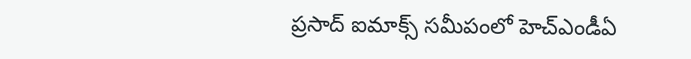ప్రసాద్ ఐమాక్స్ సమీపంలో హెచ్ఎండీఏ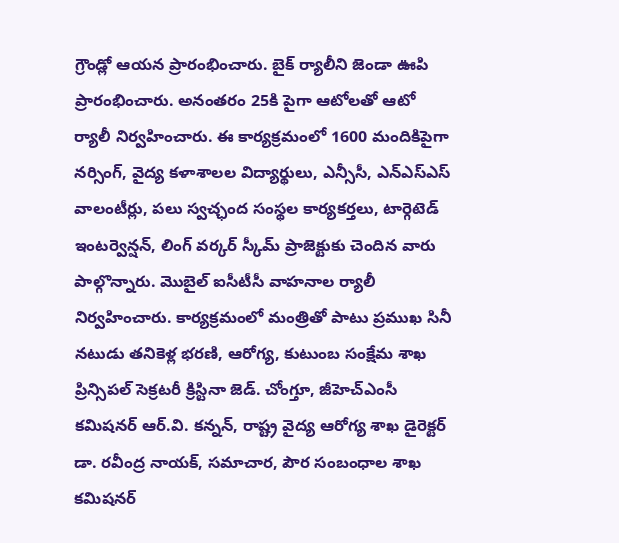గ్రౌండ్లో ఆయన ప్రారంభించారు. బైక్ ర్యాలీని జెండా ఊపి ప్రారంభించారు. అనంతరం 25కి పైగా ఆటోలతో ఆటో ర్యాలీ నిర్వహించారు. ఈ కార్యక్రమంలో 1600 మందికిపైగా నర్సింగ్, వైద్య కళాశాలల విద్యార్థులు, ఎన్సీసీ, ఎన్ఎస్ఎస్ వాలంటీర్లు, పలు స్వచ్ఛంద సంస్థల కార్యకర్తలు, టార్గెటెడ్ ఇంటర్వెన్షన్, లింగ్ వర్కర్ స్కీమ్ ప్రాజెక్టుకు చెందిన వారు పాల్గొన్నారు. మొబైల్ ఐసీటీసీ వాహనాల ర్యాలీ నిర్వహించారు. కార్యక్రమంలో మంత్రితో పాటు ప్రముఖ సినీ నటుడు తనికెళ్ల భరణి, ఆరోగ్య, కుటుంబ సంక్షేమ శాఖ ప్రిన్సిపల్ సెక్రటరీ క్రిస్టినా జెడ్. చోంగ్తూ, జీహెచ్ఎంసీ కమిషనర్ ఆర్.వి. కన్నన్, రాష్ట్ర వైద్య ఆరోగ్య శాఖ డైరెక్టర్ డా. రవీంద్ర నాయక్, సమాచార, పౌర సంబంధాల శాఖ కమిషనర్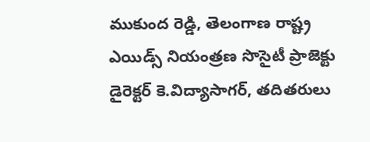ముకుంద రెడ్డి, తెలంగాణ రాష్ట్ర ఎయిడ్స్ నియంత్రణ సొసైటీ ప్రాజెక్టు డైరెక్టర్ కె.విద్యాసాగర్, తదితరులు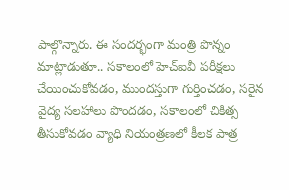పాల్గొన్నారు. ఈ సందర్భంగా మంత్రి పొన్నం మాట్లాడుతూ.. సకాలంలో హెచ్ఐవీ పరీక్షలు చేయించుకోవడం, ముందస్తుగా గుర్తించడం, సరైన వైద్య సలహాలు పొందడం, సకాలంలో చికిత్స తీసుకోవడం వ్యాధి నియంత్రణలో కీలక పాత్ర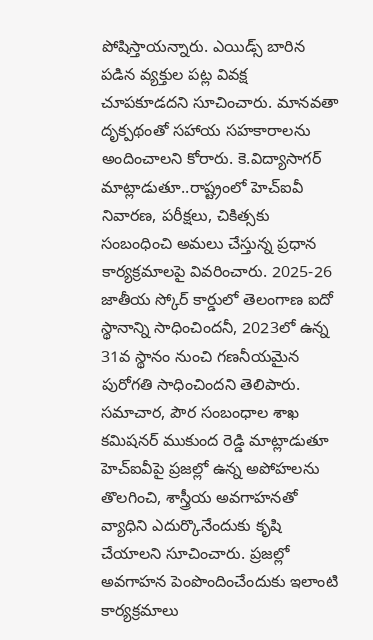పోషిస్తాయన్నారు. ఎయిడ్స్ బారిన పడిన వ్యక్తుల పట్ల వివక్ష చూపకూడదని సూచించారు. మానవతా దృక్పథంతో సహాయ సహకారాలను అందించాలని కోరారు. కె.విద్యాసాగర్ మాట్లాడుతూ..రాష్ట్రంలో హెచ్ఐవీ నివారణ, పరీక్షలు, చికిత్సకు సంబంధించి అమలు చేస్తున్న ప్రధాన కార్యక్రమాలపై వివరించారు. 2025-26 జాతీయ స్కోర్ కార్డులో తెలంగాణ ఐదో స్థానాన్ని సాధించిందనీ, 2023లో ఉన్న 31వ స్థానం నుంచి గణనీయమైన పురోగతి సాధించిందని తెలిపారు. సమాచార, పౌర సంబంధాల శాఖ కమిషనర్ ముకుంద రెడ్డి మాట్లాడుతూ హెచ్ఐవీపై ప్రజల్లో ఉన్న అపోహలను తొలగించి, శాస్త్రీయ అవగాహనతో వ్యాధిని ఎదుర్కొనేందుకు కృషి చేయాలని సూచించారు. ప్రజల్లో అవగాహన పెంపొందించేందుకు ఇలాంటి కార్యక్రమాలు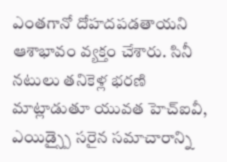ఎంతగానో దోహదపడతాయని ఆశాభావం వ్యక్తం చేశారు. సినీ నటులు తనికెళ్ల భరణి మాట్లాడుతూ యువత హెచ్ఐవీ, ఎయిడ్స్పై సరైన సమాచారాన్ని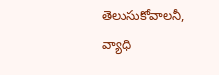తెలుసుకోవాలనీ, వ్యాధి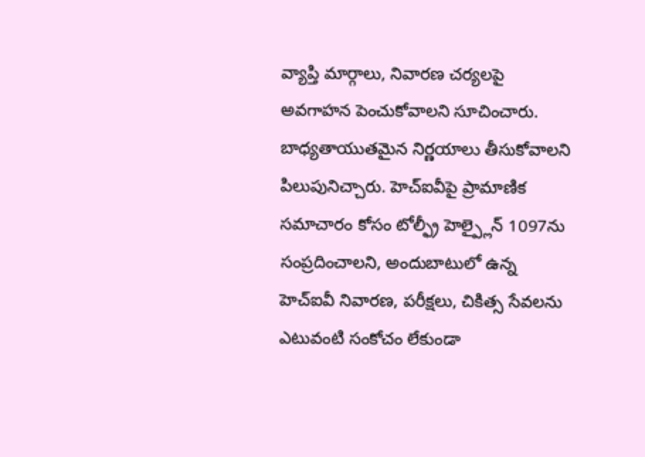వ్యాప్తి మార్గాలు, నివారణ చర్యలపై అవగాహన పెంచుకోవాలని సూచించారు. బాధ్యతాయుతమైన నిర్ణయాలు తీసుకోవాలని పిలుపునిచ్చారు. హెచ్ఐవీపై ప్రామాణిక సమాచారం కోసం టోల్ఫ్రీ హెల్ప్లైన్ 1097ను సంప్రదించాలని, అందుబాటులో ఉన్న హెచ్ఐవీ నివారణ, పరీక్షలు, చికిత్స సేవలను ఎటువంటి సంకోచం లేకుండా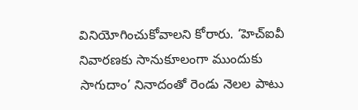వినియోగించుకోవాలని కోరారు. ‘హెచ్ఐవీ నివారణకు సానుకూలంగా ముందుకు సాగుదాం’ నినాదంతో రెండు నెలల పాటు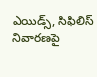ఎయిడ్స్, సిఫిలిస్ నివారణపై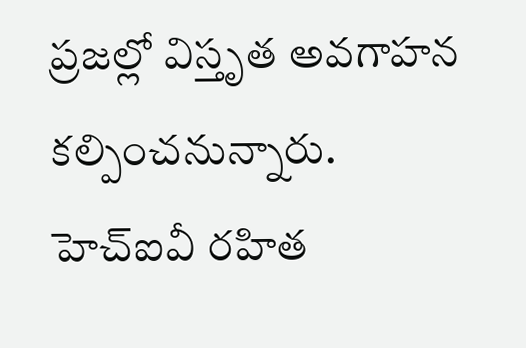ప్రజల్లో విస్తృత అవగాహన కల్పించనున్నారు.
హెచ్ఐవీ రహిత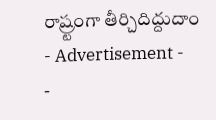రాష్ర్టంగా తీర్చిదిద్దుదాం
- Advertisement -
-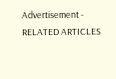Advertisement -
RELATED ARTICLES